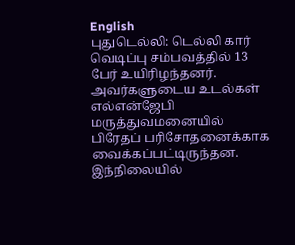English
புதுடெல்லி: டெல்லி கார் வெடிப்பு சம்பவத்தில் 13 பேர் உயிரிழந்தனர். அவர்களுடைய உடல்கள் எல்என்ஜேபி மருத்துவமனையில் பிரேதப் பரிசோதனைக்காக வைக்கப்பட்டிருந்தன. இந்நிலையில்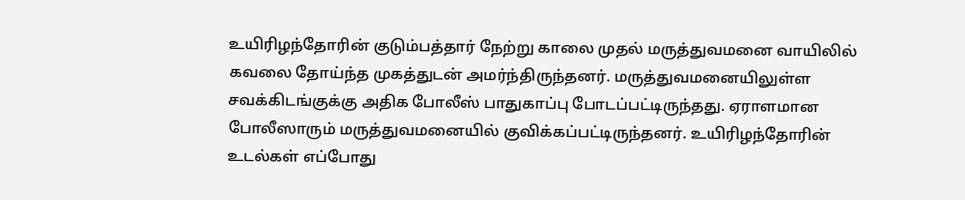உயிரிழந்தோரின் குடும்பத்தார் நேற்று காலை முதல் மருத்துவமனை வாயிலில் கவலை தோய்ந்த முகத்துடன் அமர்ந்திருந்தனர். மருத்துவமனையிலுள்ள சவக்கிடங்குக்கு அதிக போலீஸ் பாதுகாப்பு போடப்பட்டிருந்தது. ஏராளமான போலீஸாரும் மருத்துவமனையில் குவிக்கப்பட்டிருந்தனர். உயிரிழந்தோரின் உடல்கள் எப்போது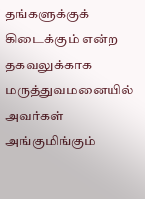தங்களுக்குக் கிடைக்கும் என்ற தகவலுக்காக மருத்துவமனையில் அவர்கள் அங்குமிங்கும்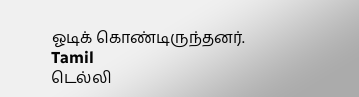ஓடிக் கொண்டிருந்தனர்.
Tamil
டெல்லி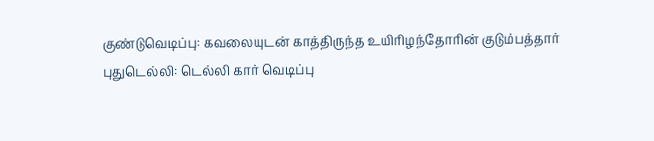குண்டுவெடிப்பு: கவலையுடன் காத்திருந்த உயிரிழந்தோரின் குடும்பத்தார்
புதுடெல்லி: டெல்லி கார் வெடிப்பு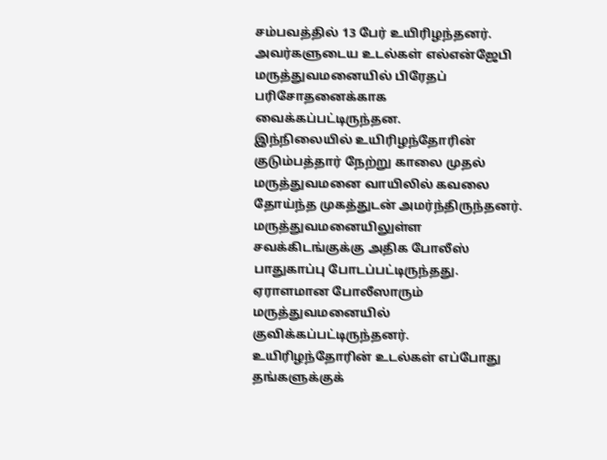சம்பவத்தில் 13 பேர் உயிரிழந்தனர். அவர்களுடைய உடல்கள் எல்என்ஜேபி மருத்துவமனையில் பிரேதப் பரிசோதனைக்காக வைக்கப்பட்டிருந்தன.
இந்நிலையில் உயிரிழந்தோரின் குடும்பத்தார் நேற்று காலை முதல் மருத்துவமனை வாயிலில் கவலை தோய்ந்த முகத்துடன் அமர்ந்திருந்தனர். மருத்துவமனையிலுள்ள சவக்கிடங்குக்கு அதிக போலீஸ் பாதுகாப்பு போடப்பட்டிருந்தது. ஏராளமான போலீஸாரும் மருத்துவமனையில் குவிக்கப்பட்டிருந்தனர். உயிரிழந்தோரின் உடல்கள் எப்போது தங்களுக்குக்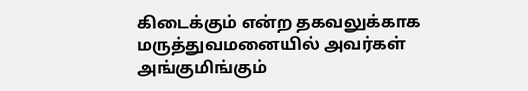கிடைக்கும் என்ற தகவலுக்காக மருத்துவமனையில் அவர்கள் அங்குமிங்கும்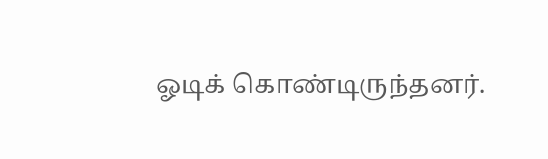ஓடிக் கொண்டிருந்தனர்.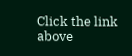Click the link above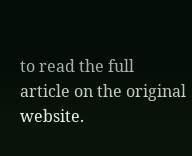to read the full article on the original website.